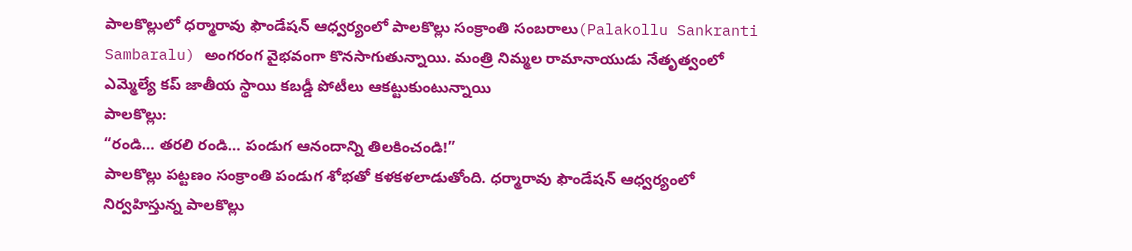పాలకొల్లులో ధర్మారావు ఫౌండేషన్ ఆధ్వర్యంలో పాలకొల్లు సంక్రాంతి సంబరాలు(Palakollu Sankranti Sambaralu) అంగరంగ వైభవంగా కొనసాగుతున్నాయి. మంత్రి నిమ్మల రామానాయుడు నేతృత్వంలో ఎమ్మెల్యే కప్ జాతీయ స్థాయి కబడ్డీ పోటీలు ఆకట్టుకుంటున్నాయి
పాలకొల్లు:
“రండి… తరలి రండి… పండుగ ఆనందాన్ని తిలకించండి!”
పాలకొల్లు పట్టణం సంక్రాంతి పండుగ శోభతో కళకళలాడుతోంది. ధర్మారావు ఫౌండేషన్ ఆధ్వర్యంలో నిర్వహిస్తున్న పాలకొల్లు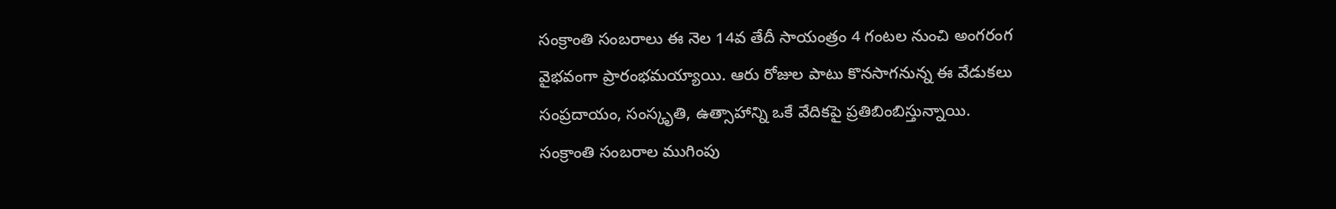సంక్రాంతి సంబరాలు ఈ నెల 14వ తేదీ సాయంత్రం 4 గంటల నుంచి అంగరంగ వైభవంగా ప్రారంభమయ్యాయి. ఆరు రోజుల పాటు కొనసాగనున్న ఈ వేడుకలు సంప్రదాయం, సంస్కృతి, ఉత్సాహాన్ని ఒకే వేదికపై ప్రతిబింబిస్తున్నాయి.
సంక్రాంతి సంబరాల ముగింపు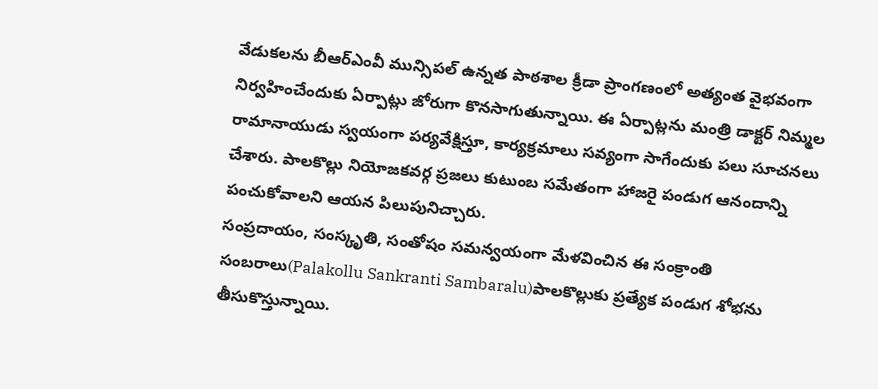వేడుకలను బీఆర్ఎంవీ మున్సిపల్ ఉన్నత పాఠశాల క్రీడా ప్రాంగణంలో అత్యంత వైభవంగా నిర్వహించేందుకు ఏర్పాట్లు జోరుగా కొనసాగుతున్నాయి. ఈ ఏర్పాట్లను మంత్రి డాక్టర్ నిమ్మల రామానాయుడు స్వయంగా పర్యవేక్షిస్తూ, కార్యక్రమాలు సవ్యంగా సాగేందుకు పలు సూచనలు చేశారు. పాలకొల్లు నియోజకవర్గ ప్రజలు కుటుంబ సమేతంగా హాజరై పండుగ ఆనందాన్ని పంచుకోవాలని ఆయన పిలుపునిచ్చారు.
సంప్రదాయం, సంస్కృతి, సంతోషం సమన్వయంగా మేళవించిన ఈ సంక్రాంతి సంబరాలు(Palakollu Sankranti Sambaralu)పాలకొల్లుకు ప్రత్యేక పండుగ శోభను తీసుకొస్తున్నాయి.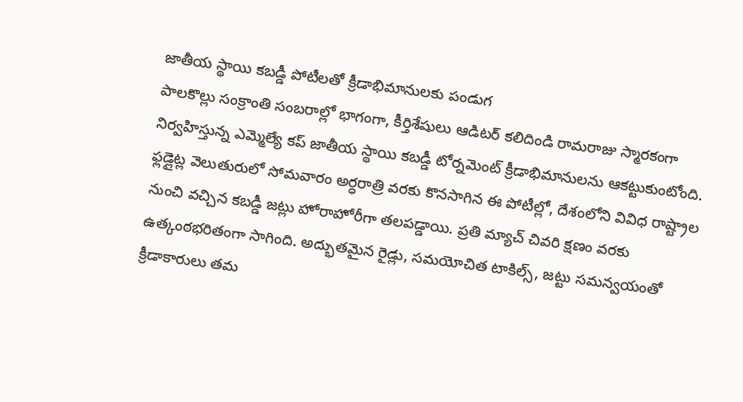జాతీయ స్థాయి కబడ్డీ పోటీలతో క్రీడాభిమానులకు పండుగ
పాలకొల్లు సంక్రాంతి సంబరాల్లో భాగంగా, కీర్తిశేషులు ఆడిటర్ కలిదిండి రామరాజు స్మారకంగా నిర్వహిస్తున్న ఎమ్మెల్యే కప్ జాతీయ స్థాయి కబడ్డీ టోర్నమెంట్ క్రీడాభిమానులను ఆకట్టుకుంటోంది.
ఫ్లడ్లైట్ల వెలుతురులో సోమవారం అర్ధరాత్రి వరకు కొనసాగిన ఈ పోటీల్లో, దేశంలోని వివిధ రాష్ట్రాల నుంచి వచ్చిన కబడ్డీ జట్లు హోరాహోరీగా తలపడ్డాయి. ప్రతి మ్యాచ్ చివరి క్షణం వరకు ఉత్కంఠభరితంగా సాగింది. అద్భుతమైన రైడ్లు, సమయోచిత టాకిల్స్, జట్టు సమన్వయంతో క్రీడాకారులు తమ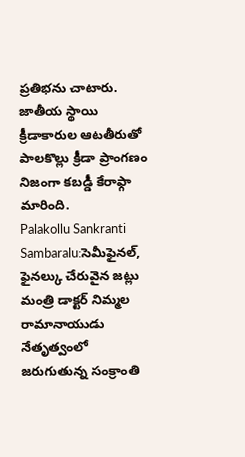ప్రతిభను చాటారు.
జాతీయ స్థాయి క్రీడాకారుల ఆటతీరుతో పాలకొల్లు క్రీడా ప్రాంగణం నిజంగా కబడ్డీ కేరాఫ్గా మారింది.
Palakollu Sankranti Sambaralu:సెమీఫైనల్, ఫైనల్కు చేరువైన జట్లు
మంత్రి డాక్టర్ నిమ్మల రామానాయుడు నేతృత్వంలో జరుగుతున్న సంక్రాంతి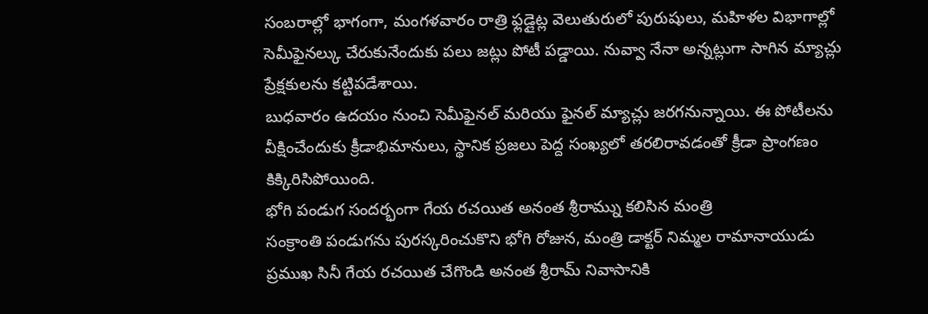సంబరాల్లో భాగంగా, మంగళవారం రాత్రి ఫ్లడ్లైట్ల వెలుతురులో పురుషులు, మహిళల విభాగాల్లో సెమీఫైనల్కు చేరుకునేందుకు పలు జట్లు పోటీ పడ్డాయి. నువ్వా నేనా అన్నట్లుగా సాగిన మ్యాచ్లు ప్రేక్షకులను కట్టిపడేశాయి.
బుధవారం ఉదయం నుంచి సెమీఫైనల్ మరియు ఫైనల్ మ్యాచ్లు జరగనున్నాయి. ఈ పోటీలను వీక్షించేందుకు క్రీడాభిమానులు, స్థానిక ప్రజలు పెద్ద సంఖ్యలో తరలిరావడంతో క్రీడా ప్రాంగణం కిక్కిరిసిపోయింది.
భోగి పండుగ సందర్భంగా గేయ రచయిత అనంత శ్రీరామ్ను కలిసిన మంత్రి
సంక్రాంతి పండుగను పురస్కరించుకొని భోగి రోజున, మంత్రి డాక్టర్ నిమ్మల రామానాయుడు ప్రముఖ సినీ గేయ రచయిత చేగొండి అనంత శ్రీరామ్ నివాసానికి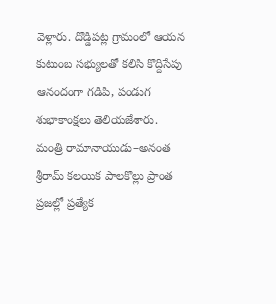వెళ్లారు. దొడ్డిపట్ల గ్రామంలో ఆయన కుటుంబ సభ్యులతో కలిసి కొద్దిసేపు ఆనందంగా గడిపి, పండుగ శుభాకాంక్షలు తెలియజేశారు.
మంత్రి రామానాయుడు–అనంత శ్రీరామ్ కలయిక పాలకొల్లు ప్రాంత ప్రజల్లో ప్రత్యేక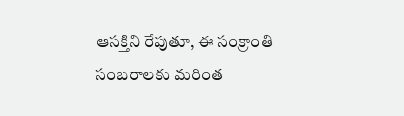ఆసక్తిని రేపుతూ, ఈ సంక్రాంతి సంబరాలకు మరింత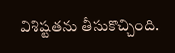విశిష్టతను తీసుకొచ్చింది.